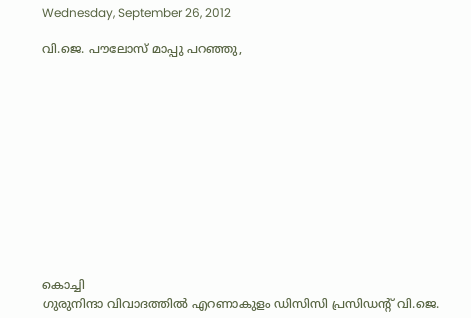Wednesday, September 26, 2012

വി.ജെ. പൗലോസ് മാപ്പു പറഞ്ഞു,












കൊച്ചി
ഗുരുനിന്ദാ വിവാദത്തില്‍ എറണാകുളം ഡിസിസി പ്രസിഡന്‍റ് വി.ജെ.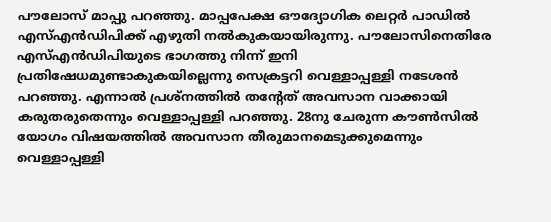പൗലോസ് മാപ്പു പറഞ്ഞു. മാപ്പപേക്ഷ ഔദ്യോഗിക ലെറ്റര്‍ പാഡില്‍ എസ്എന്‍ഡിപിക്ക് എഴുതി നല്‍കുകയായിരുന്നു. പൗലോസിനെതിരേ എസ്എന്‍ഡിപിയുടെ ഭാഗത്തു നിന്ന് ഇനി പ്രതിഷേധമുണ്ടാകുകയില്ലെന്നു സെക്രട്ടറി വെള്ളാപ്പള്ളി നടേശന്‍ പറഞ്ഞു. എന്നാല്‍ പ്രശ്നത്തില്‍ തന്‍റേത് അവസാന വാക്കായി കരുതരുതെന്നും വെള്ളാപ്പള്ളി പറഞ്ഞു. 28നു ചേരുന്ന കൗണ്‍സില്‍ യോഗം വിഷയത്തില്‍ അവസാന തീരുമാനമെടുക്കുമെന്നും വെള്ളാപ്പള്ളി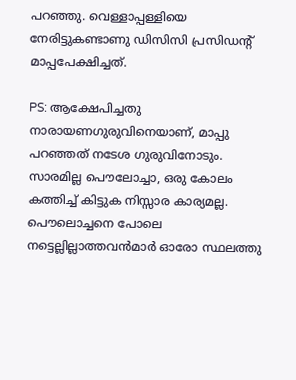പറഞ്ഞു. വെള്ളാപ്പള്ളിയെ നേരിട്ടുകണ്ടാണു ഡിസിസി പ്രസിഡന്‍റ് മാപ്പപേക്ഷിച്ചത്.

PS: ആക്ഷേപിച്ചതു നാരായണഗുരുവിനെയാണ്, മാപ്പു പറഞ്ഞത് നടേശ ഗുരുവിനോടും. സാരമില്ല പൌലോച്ചാ, ഒരു കോലം കത്തിച്ച് കിട്ടുക നിസ്സാര കാര്യമല്ല. പൌലൊച്ചനെ പോലെ നട്ടെല്ലില്ലാത്തവന്‍മാര്‍ ഓരോ സ്ഥലത്തു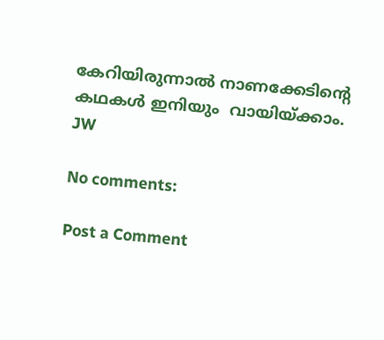കേറിയിരുന്നാല്‍ നാണക്കേടിന്റെ കഥകള്‍ ഇനിയും  വായിയ്ക്കാം.
JW

No comments:

Post a Comment